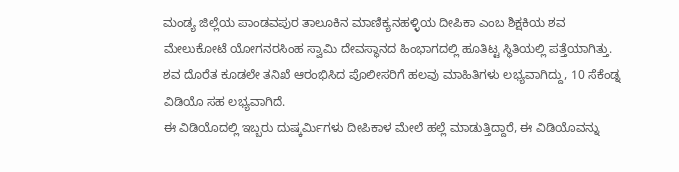ಮಂಡ್ಯ ಜಿಲ್ಲೆಯ ಪಾಂಡವಪುರ ತಾಲೂಕಿನ ಮಾಣಿಕ್ಯನಹಳ್ಳಿಯ ದೀಪಿಕಾ ಎಂಬ ಶಿಕ್ಷಕಿಯ ಶವ ಮೇಲುಕೋಟೆ ಯೋಗನರಸಿಂಹ ಸ್ವಾಮಿ ದೇವಸ್ಥಾನದ ಹಿಂಭಾಗದಲ್ಲಿ ಹೂತಿಟ್ಟ ಸ್ಥಿತಿಯಲ್ಲಿ ಪತ್ತೆಯಾಗಿತ್ತು. ಶವ ದೊರೆತ ಕೂಡಲೇ ತನಿಖೆ ಆರಂಭಿಸಿದ ಪೊಲೀಸರಿಗೆ ಹಲವು ಮಾಹಿತಿಗಳು ಲಭ್ಯವಾಗಿದ್ದು, 10 ಸೆಕೆಂಡ್ನ ವಿಡಿಯೊ ಸಹ ಲಭ್ಯವಾಗಿದೆ.
ಈ ವಿಡಿಯೊದಲ್ಲಿ ಇಬ್ಬರು ದುಷ್ಕರ್ಮಿಗಳು ದೀಪಿಕಾಳ ಮೇಲೆ ಹಲ್ಲೆ ಮಾಡುತ್ತಿದ್ದಾರೆ, ಈ ವಿಡಿಯೊವನ್ನು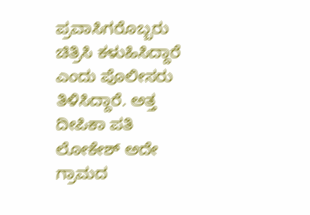ಪ್ರವಾಸಿಗರೊಬ್ಬರು ಚಿತ್ರಿಸಿ ಕಳುಹಿಸಿದ್ದಾರೆ ಎಂದು ಪೊಲೀಸರು ತಿಳಿಸಿದ್ದಾರೆ. ಅತ್ತ ದೀಪಿಕಾ ಪತಿ ಲೋಕೇಶ್ ಅದೇ ಗ್ರಾಮದ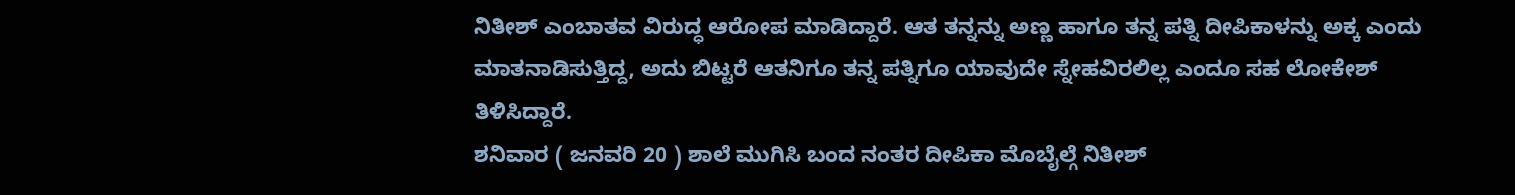ನಿತೀಶ್ ಎಂಬಾತವ ವಿರುದ್ಧ ಆರೋಪ ಮಾಡಿದ್ದಾರೆ. ಆತ ತನ್ನನ್ನು ಅಣ್ಣ ಹಾಗೂ ತನ್ನ ಪತ್ನಿ ದೀಪಿಕಾಳನ್ನು ಅಕ್ಕ ಎಂದು ಮಾತನಾಡಿಸುತ್ತಿದ್ದ, ಅದು ಬಿಟ್ಟರೆ ಆತನಿಗೂ ತನ್ನ ಪತ್ನಿಗೂ ಯಾವುದೇ ಸ್ನೇಹವಿರಲಿಲ್ಲ ಎಂದೂ ಸಹ ಲೋಕೇಶ್ ತಿಳಿಸಿದ್ದಾರೆ.
ಶನಿವಾರ ( ಜನವರಿ 20 ) ಶಾಲೆ ಮುಗಿಸಿ ಬಂದ ನಂತರ ದೀಪಿಕಾ ಮೊಬೈಲ್ಗೆ ನಿತೀಶ್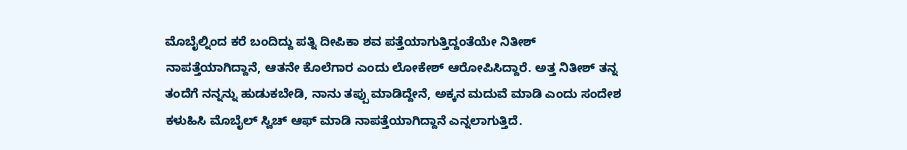ಮೊಬೈಲ್ನಿಂದ ಕರೆ ಬಂದಿದ್ದು ಪತ್ನಿ ದೀಪಿಕಾ ಶವ ಪತ್ತೆಯಾಗುತ್ತಿದ್ದಂತೆಯೇ ನಿತೀಶ್ ನಾಪತ್ತೆಯಾಗಿದ್ದಾನೆ, ಆತನೇ ಕೊಲೆಗಾರ ಎಂದು ಲೋಕೇಶ್ ಆರೋಪಿಸಿದ್ದಾರೆ. ಅತ್ತ ನಿತೀಶ್ ತನ್ನ ತಂದೆಗೆ ನನ್ನನ್ನು ಹುಡುಕಬೇಡಿ, ನಾನು ತಪ್ಪು ಮಾಡಿದ್ದೇನೆ, ಅಕ್ಕನ ಮದುವೆ ಮಾಡಿ ಎಂದು ಸಂದೇಶ ಕಳುಹಿಸಿ ಮೊಬೈಲ್ ಸ್ವಿಚ್ ಆಫ್ ಮಾಡಿ ನಾಪತ್ತೆಯಾಗಿದ್ದಾನೆ ಎನ್ನಲಾಗುತ್ತಿದೆ.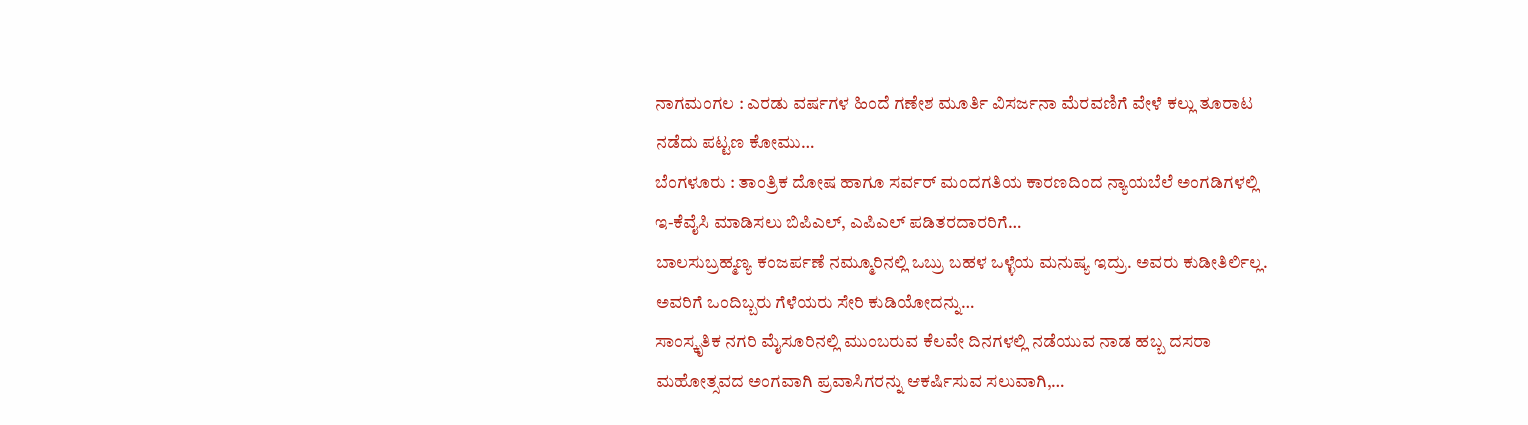ನಾಗಮಂಗಲ : ಎರಡು ವರ್ಷಗಳ ಹಿಂದೆ ಗಣೇಶ ಮೂರ್ತಿ ವಿಸರ್ಜನಾ ಮೆರವಣಿಗೆ ವೇಳೆ ಕಲ್ಲು ತೂರಾಟ ನಡೆದು ಪಟ್ಟಣ ಕೋಮು…
ಬೆಂಗಳೂರು : ತಾಂತ್ರಿಕ ದೋಷ ಹಾಗೂ ಸರ್ವರ್ ಮಂದಗತಿಯ ಕಾರಣದಿಂದ ನ್ಯಾಯಬೆಲೆ ಅಂಗಡಿಗಳಲ್ಲಿ ಇ-ಕೆವೈಸಿ ಮಾಡಿಸಲು ಬಿಪಿಎಲ್, ಎಪಿಎಲ್ ಪಡಿತರದಾರರಿಗೆ…
ಬಾಲಸುಬ್ರಹ್ಮಣ್ಯ ಕಂಜರ್ಪಣೆ ನಮ್ಮೂರಿನಲ್ಲಿ ಒಬ್ರು ಬಹಳ ಒಳ್ಳೆಯ ಮನುಷ್ಯ ಇದ್ರು. ಅವರು ಕುಡೀತಿರ್ಲಿಲ್ಲ. ಅವರಿಗೆ ಒಂದಿಬ್ಬರು ಗೆಳೆಯರು ಸೇರಿ ಕುಡಿಯೋದನ್ನು…
ಸಾಂಸ್ಕೃತಿಕ ನಗರಿ ಮೈಸೂರಿನಲ್ಲಿ ಮುಂಬರುವ ಕೆಲವೇ ದಿನಗಳಲ್ಲಿ ನಡೆಯುವ ನಾಡ ಹಬ್ಬ ದಸರಾ ಮಹೋತ್ಸವದ ಅಂಗವಾಗಿ ಪ್ರವಾಸಿಗರನ್ನು ಆಕರ್ಷಿಸುವ ಸಲುವಾಗಿ,…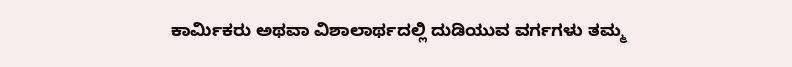ಕಾರ್ಮಿಕರು ಅಥವಾ ವಿಶಾಲಾರ್ಥದಲ್ಲಿ ದುಡಿಯುವ ವರ್ಗಗಳು ತಮ್ಮ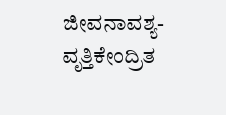ಜೀವನಾವಶ್ಯ-ವೃತ್ತಿಕೇಂದ್ರಿತ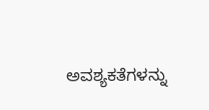ಅವಶ್ಯಕತೆಗಳನ್ನು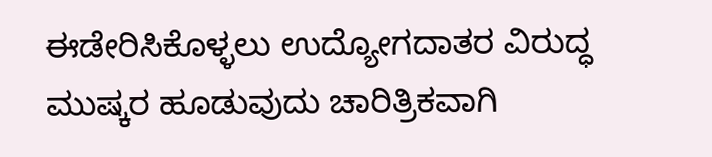ಈಡೇರಿಸಿಕೊಳ್ಳಲು ಉದ್ಯೋಗದಾತರ ವಿರುದ್ಧ ಮುಷ್ಕರ ಹೂಡುವುದು ಚಾರಿತ್ರಿಕವಾಗಿ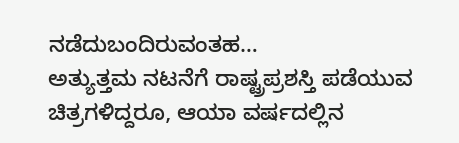ನಡೆದುಬಂದಿರುವಂತಹ…
ಅತ್ಯುತ್ತಮ ನಟನೆಗೆ ರಾಷ್ಟ್ರಪ್ರಶಸ್ತಿ ಪಡೆಯುವ ಚಿತ್ರಗಳಿದ್ದರೂ, ಆಯಾ ವರ್ಷದಲ್ಲಿನ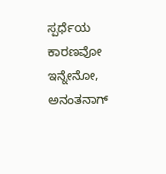ಸ್ಪರ್ಧೆಯ ಕಾರಣವೋ ಇನ್ನೇನೋ, ಅನಂತನಾಗ್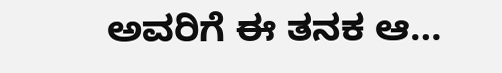ಅವರಿಗೆ ಈ ತನಕ ಆ…